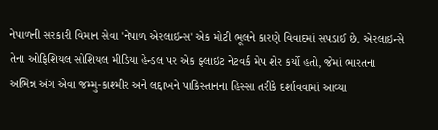નેપાળની સરકારી વિમાન સેવા 'નેપાળ એરલાઇન્સ' એક મોટી ભૂલને કારણે વિવાદમાં સપડાઈ છે. એરલાઇન્સે તેના ઓફિશિયલ સોશિયલ મીડિયા હેન્ડલ પર એક ફ્લાઇટ નેટવર્ક મેપ શેર કર્યો હતો, જેમાં ભારતના અભિન્ન અંગ એવા જમ્મુ-કાશ્મીર અને લદ્દાખને પાકિસ્તાનના હિસ્સા તરીકે દર્શાવવામાં આવ્યા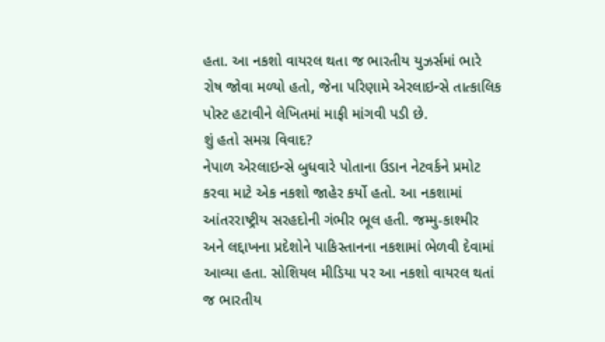હતા. આ નકશો વાયરલ થતા જ ભારતીય યુઝર્સમાં ભારે રોષ જોવા મળ્યો હતો, જેના પરિણામે એરલાઇન્સે તાત્કાલિક પોસ્ટ હટાવીને લેખિતમાં માફી માંગવી પડી છે.
શું હતો સમગ્ર વિવાદ?
નેપાળ એરલાઇન્સે બુધવારે પોતાના ઉડાન નેટવર્કને પ્રમોટ કરવા માટે એક નકશો જાહેર કર્યો હતો. આ નકશામાં આંતરરાષ્ટ્રીય સરહદોની ગંભીર ભૂલ હતી. જમ્મુ-કાશ્મીર અને લદ્દાખના પ્રદેશોને પાકિસ્તાનના નકશામાં ભેળવી દેવામાં આવ્યા હતા. સોશિયલ મીડિયા પર આ નકશો વાયરલ થતાં જ ભારતીય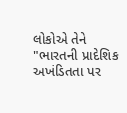લોકોએ તેને "ભારતની પ્રાદેશિક અખંડિતતા પર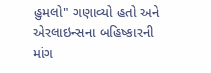હુમલો" ગણાવ્યો હતો અને એરલાઇન્સના બહિષ્કારની માંગ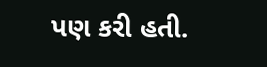પણ કરી હતી.